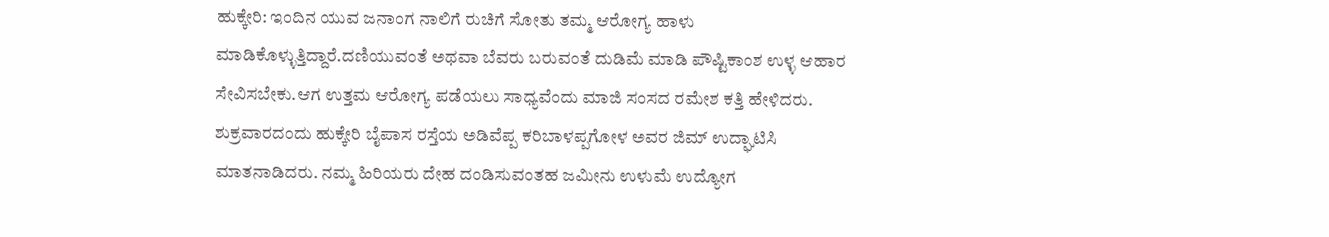ಹುಕ್ಕೇರಿ: ಇಂದಿನ ಯುವ ಜನಾಂಗ ನಾಲಿಗೆ ರುಚಿಗೆ ಸೋತು ತಮ್ಮ ಆರೋಗ್ಯ ಹಾಳು ಮಾಡಿಕೊಳ್ಳುತ್ತಿದ್ದಾರೆ.ದಣಿಯುವಂತೆ ಅಥವಾ ಬೆವರು ಬರುವಂತೆ ದುಡಿಮೆ ಮಾಡಿ ಪೌಷ್ಟಿಕಾಂಶ ಉಳ್ಳ ಆಹಾರ ಸೇವಿಸಬೇಕು.ಆಗ ಉತ್ತಮ ಆರೋಗ್ಯ ಪಡೆಯಲು ಸಾಧ್ಯವೆಂದು ಮಾಜಿ ಸಂಸದ ರಮೇಶ ಕತ್ತಿ ಹೇಳಿದರು.
ಶುಕ್ರವಾರದಂದು ಹುಕ್ಕೇರಿ ಬೈಪಾಸ ರಸ್ತೆಯ ಅಡಿವೆಪ್ಪ ಕರಿಬಾಳಪ್ಪಗೋಳ ಅವರ ಜಿಮ್ ಉದ್ಘಾಟಿಸಿ ಮಾತನಾಡಿದರು. ನಮ್ಮ ಹಿರಿಯರು ದೇಹ ದಂಡಿಸುವಂತಹ ಜಮೀನು ಉಳುಮೆ ಉದ್ಯೋಗ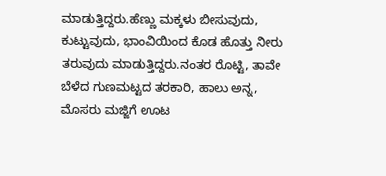ಮಾಡುತ್ತಿದ್ದರು.ಹೆಣ್ಣು ಮಕ್ಕಳು ಬೀಸುವುದು, ಕುಟ್ಟುವುದು, ಭಾಂವಿಯಿಂದ ಕೊಡ ಹೊತ್ತು ನೀರು ತರುವುದು ಮಾಡುತ್ತಿದ್ದರು.ನಂತರ ರೊಟ್ಟಿ, ತಾವೇ ಬೆಳೆದ ಗುಣಮಟ್ಟದ ತರಕಾರಿ, ಹಾಲು ಅನ್ನ, ಮೊಸರು ಮಜ್ಜಿಗೆ ಊಟ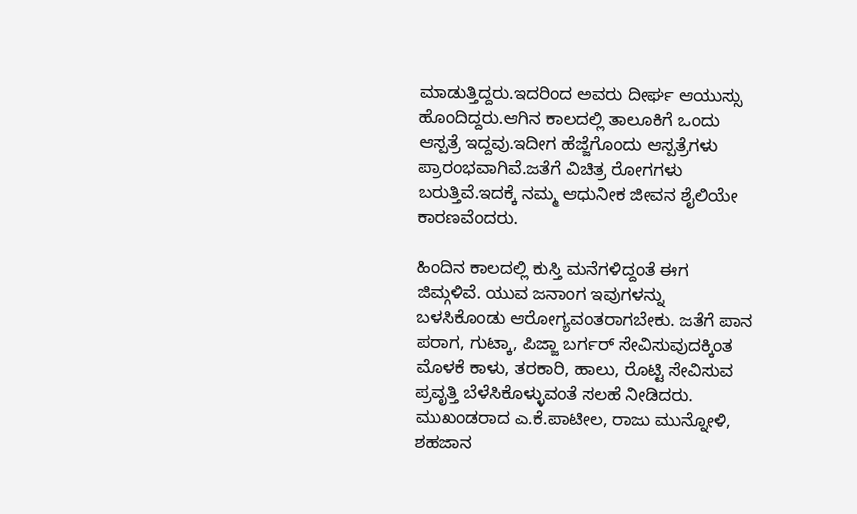ಮಾಡುತ್ತಿದ್ದರು.ಇದರಿಂದ ಅವರು ದೀರ್ಘ ಆಯುಸ್ಸು ಹೊಂದಿದ್ದರು.ಆಗಿನ ಕಾಲದಲ್ಲಿ ತಾಲೂಕಿಗೆ ಒಂದು ಆಸ್ಪತ್ರೆ ಇದ್ದವು.ಇದೀಗ ಹೆಜ್ಜೆಗೊಂದು ಆಸ್ಪತ್ರೆಗಳು ಪ್ರಾರಂಭವಾಗಿವೆ.ಜತೆಗೆ ವಿಚಿತ್ರ ರೋಗಗಳು ಬರುತ್ತಿವೆ.ಇದಕ್ಕೆ ನಮ್ಮ ಆಧುನೀಕ ಜೀವನ ಶೈಲಿಯೇ ಕಾರಣವೆಂದರು.

ಹಿಂದಿನ ಕಾಲದಲ್ಲಿ ಕುಸ್ತಿ ಮನೆಗಳಿದ್ದಂತೆ ಈಗ ಜಿಮ್ಗಳಿವೆ. ಯುವ ಜನಾಂಗ ಇವುಗಳನ್ನು ಬಳಸಿಕೊಂಡು ಆರೋಗ್ಯವಂತರಾಗಬೇಕು. ಜತೆಗೆ ಪಾನ ಪರಾಗ, ಗುಟ್ಕಾ, ಪಿಜ್ಜಾ ಬರ್ಗರ್ ಸೇವಿಸುವುದಕ್ಕಿಂತ ಮೊಳಕೆ ಕಾಳು, ತರಕಾರಿ, ಹಾಲು, ರೊಟ್ಟಿ ಸೇವಿಸುವ ಪ್ರವೃತ್ತಿ ಬೆಳೆಸಿಕೊಳ್ಳುವಂತೆ ಸಲಹೆ ನೀಡಿದರು.
ಮುಖಂಡರಾದ ಎ.ಕೆ.ಪಾಟೀಲ, ರಾಜು ಮುನ್ನೋಳಿ, ಶಹಜಾನ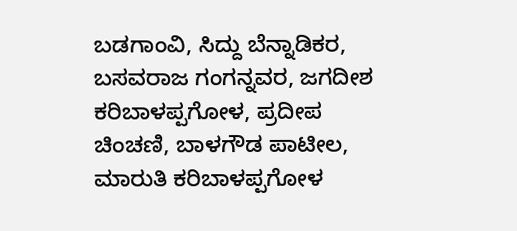ಬಡಗಾಂವಿ, ಸಿದ್ದು ಬೆನ್ನಾಡಿಕರ, ಬಸವರಾಜ ಗಂಗನ್ನವರ, ಜಗದೀಶ ಕರಿಬಾಳಪ್ಪಗೋಳ, ಪ್ರದೀಪ ಚಿಂಚಣಿ, ಬಾಳಗೌಡ ಪಾಟೀಲ, ಮಾರುತಿ ಕರಿಬಾಳಪ್ಪಗೋಳ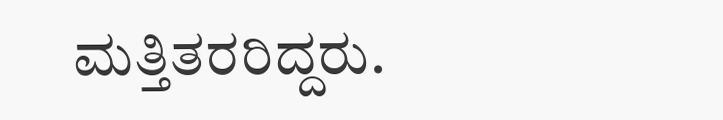ಮತ್ತಿತರರಿದ್ದರು.